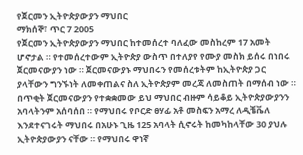የጀርመን ኢትዮጵያውያን ማህበር
ማክሰኞ፣ ጥር 7 2005
የጀርመን ኢትዮጵያውያን ማህበር ከተመሰረተ ባለፈው መስከረም 17 አመት ሆኖታል ። የተመሰረተውም ኢትዮጵያ ውስጥ በተለያየ የሙያ መስክ ይሰሩ በነበሩ ጀርመናውያን ነው ። ጀርመናውያኑ ማህበሩን የመሰረቱትም ከኢትዮጵያ ጋር ያላቸውን ግንኙነት ለመቀጠልና ስለ ኢትዮጵያም መረጃ ለመስጠት በማሰብ ነው ። በጥቂት ጀርመናውያን የተቋቋመው ይህ ማህበር ብዙም ሳይቆይ ኢትዮጵያውያንን አባላትንም አሰባሰበ ። የማህበሩ የቦርድ ፀሃፊ አቶ መስፍን አማረ ለዲቼቬለ እንደተናገሩት ማህበሩ በአሁኑ ጊዜ 125 አባላት ሲኖሩት ከመካከላቸው 30 ያህሉ ኢትዮጵያውያን ናቸው ። የማህበሩ ዋነኛ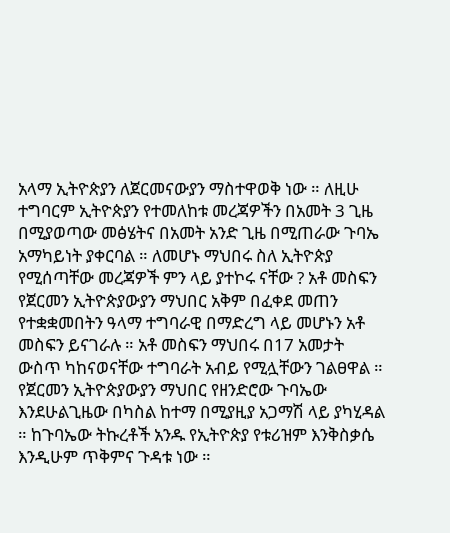አላማ ኢትዮጵያን ለጀርመናውያን ማስተዋወቅ ነው ። ለዚሁ ተግባርም ኢትዮጵያን የተመለከቱ መረጃዎችን በአመት 3 ጊዜ በሚያወጣው መፅሄትና በአመት አንድ ጊዜ በሚጠራው ጉባኤ አማካይነት ያቀርባል ። ለመሆኑ ማህበሩ ስለ ኢትዮጵያ የሚሰጣቸው መረጃዎች ምን ላይ ያተኮሩ ናቸው ? አቶ መስፍን
የጀርመን ኢትዮጵያውያን ማህበር አቅም በፈቀደ መጠን የተቋቋመበትን ዓላማ ተግባራዊ በማድረግ ላይ መሆኑን አቶ መስፍን ይናገራሉ ። አቶ መስፍን ማህበሩ በ17 አመታት ውስጥ ካከናወናቸው ተግባራት አብይ የሚሏቸውን ገልፀዋል ።
የጀርመን ኢትዮጵያውያን ማህበር የዘንድሮው ጉባኤው እንደሁልጊዜው በካስል ከተማ በሚያዚያ አጋማሽ ላይ ያካሂዳል ። ከጉባኤው ትኩረቶች አንዱ የኢትዮጵያ የቱሪዝም እንቅስቃሴ እንዲሁም ጥቅምና ጉዳቱ ነው ።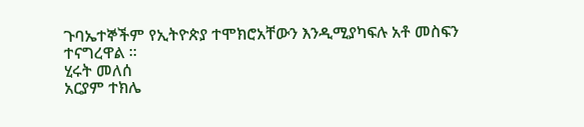ጉባኤተኞችም የኢትዮጵያ ተሞክሮአቸውን እንዲሚያካፍሉ አቶ መስፍን ተናግረዋል ።
ሂሩት መለሰ
አርያም ተክሌ